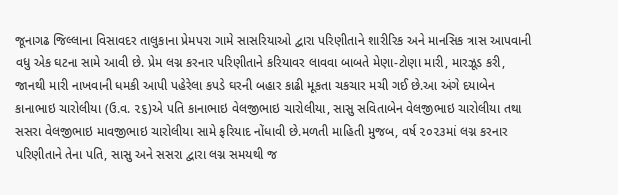જૂનાગઢ જિલ્લાના વિસાવદર તાલુકાના પ્રેમપરા ગામે સાસરિયાઓ દ્વારા પરિણીતાને શારીરિક અને માનસિક ત્રાસ આપવાની વધુ એક ઘટના સામે આવી છે. પ્રેમ લગ્ન કરનાર પરિણીતાને કરિયાવર લાવવા બાબતે મેણા-ટોણા મારી, મારઝૂડ કરી, જાનથી મારી નાખવાની ધમકી આપી પહેરેલા કપડે ઘરની બહાર કાઢી મૂકતા ચકચાર મચી ગઈ છે.આ અંગે દયાબેન કાનાભાઇ ચારોલીયા (ઉ.વ. ૨૬)એ પતિ કાનાભાઇ વેલજીભાઇ ચારોલીયા, સાસુ સવિતાબેન વેલજીભાઇ ચારોલીયા તથા સસરા વેલજીભાઇ માવજીભાઇ ચારોલીયા સામે ફરિયાદ નોંધાવી છે.મળતી માહિતી મુજબ, વર્ષ ૨૦૨૩માં લગ્ન કરનાર પરિણીતાને તેના પતિ, સાસુ અને સસરા દ્વારા લગ્ન સમયથી જ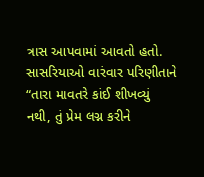ત્રાસ આપવામાં આવતો હતો. સાસરિયાઓ વારંવાર પરિણીતાને “તારા માવતરે કાંઈ શીખવ્યું નથી, તું પ્રેમ લગ્ન કરીને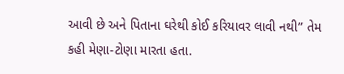આવી છે અને પિતાના ઘરેથી કોઈ કરિયાવર લાવી નથી” તેમ કહી મેણા-ટોણા મારતા હતા.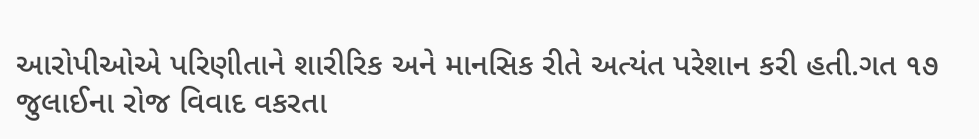આરોપીઓએ પરિણીતાને શારીરિક અને માનસિક રીતે અત્યંત પરેશાન કરી હતી.ગત ૧૭ જુલાઈના રોજ વિવાદ વકરતા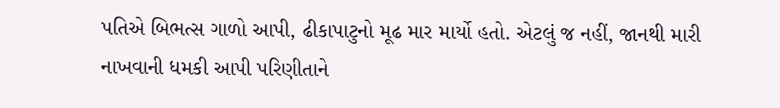પતિએ બિભત્સ ગાળો આપી, ઢીકાપાટુનો મૂઢ માર માર્યો હતો. એટલું જ નહીં, જાનથી મારી નાખવાની ધમકી આપી પરિણીતાને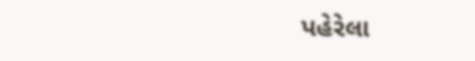પહેરેલા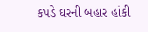કપડે ઘરની બહાર હાંકી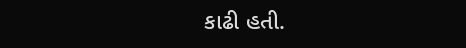કાઢી હતી.